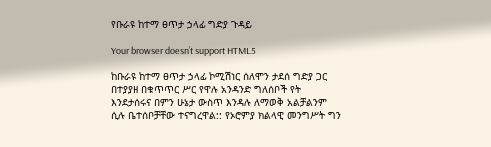የቡራዩ ከተማ ፀጥታ ኃላፊ ግድያ ጉዳይ

Your browser doesn’t support HTML5

ከቡራዩ ከተማ ፀጥታ ኃላፊ ኮሚሽነር ሰለሞን ታደሰ ግድያ ጋር በተያያዘ በቁጥጥር ሥር የዋሉ አንዳንድ ግለሰቦች የት እንደታሰሩና በምን ሁኔታ ውስጥ እንዳሉ ለማወቅ አልቻልንም ሲሉ ቤተሰቦቻቸው ተናግረዋል:: የኦሮምያ ክልላዊ መንግሥት ግን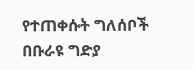የተጠቀሱት ግለሰቦች በቡራዩ ግድያ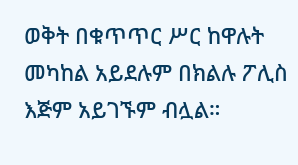ወቅት በቁጥጥር ሥር ከዋሉት መካከል አይደሉም በክልሉ ፖሊስ እጅም አይገኙም ብሏል።